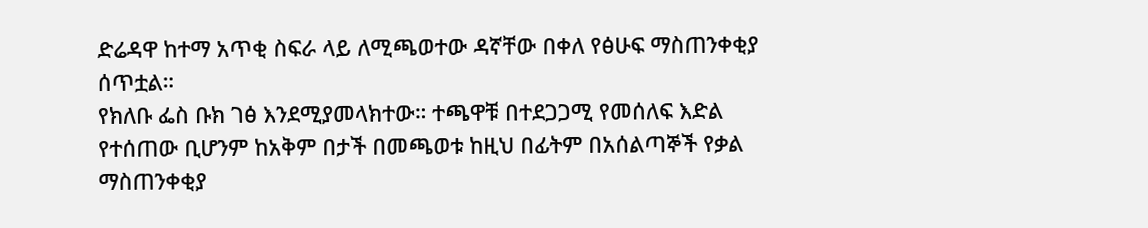ድሬዳዋ ከተማ አጥቂ ስፍራ ላይ ለሚጫወተው ዳኛቸው በቀለ የፅሁፍ ማስጠንቀቂያ ሰጥቷል።
የክለቡ ፌስ ቡክ ገፅ እንደሚያመላክተው። ተጫዋቹ በተደጋጋሚ የመሰለፍ እድል የተሰጠው ቢሆንም ከአቅም በታች በመጫወቱ ከዚህ በፊትም በአሰልጣኞች የቃል ማስጠንቀቂያ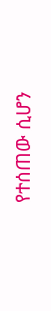የተሰጠው ሲሆን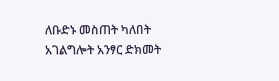ለቡድኑ መስጠት ካለበት አገልግሎት አንፃር ድክመት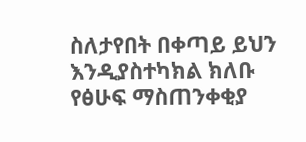ስለታየበት በቀጣይ ይህን እንዲያስተካክል ክለቡ የፅሁፍ ማስጠንቀቂያ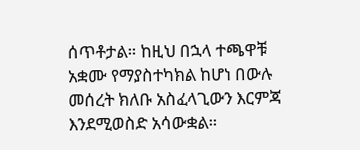ሰጥቶታል። ከዚህ በኋላ ተጫዋቹ አቋሙ የማያስተካክል ከሆነ በውሉ መሰረት ክለቡ አስፈላጊውን እርምጃ እንደሚወስድ አሳውቋል።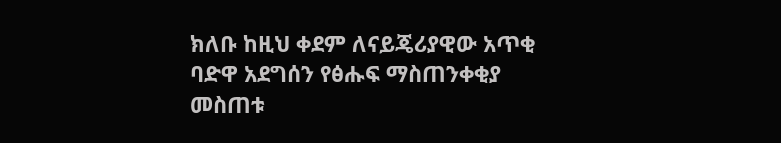ክለቡ ከዚህ ቀደም ለናይጄሪያዊው አጥቂ ባድዋ አደግሰን የፅሑፍ ማስጠንቀቂያ መስጠቱ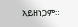አይዘነጋም።